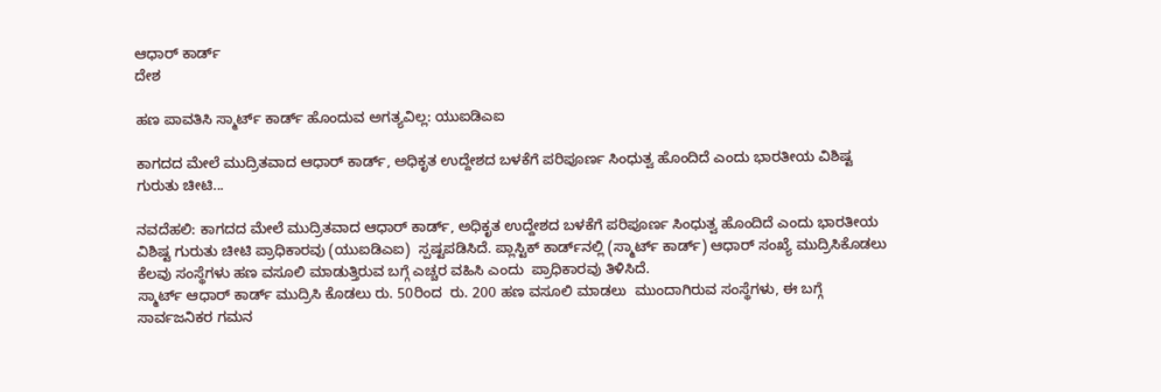ಆಧಾರ್‌ ಕಾರ್ಡ್‌
ದೇಶ

ಹಣ ಪಾವತಿಸಿ ಸ್ಮಾರ್ಟ್ ಕಾರ್ಡ್ ಹೊಂದುವ ಅಗತ್ಯವಿಲ್ಲ: ಯುಐಡಿಎಐ

ಕಾಗದದ ಮೇಲೆ ಮುದ್ರಿತವಾದ ಆಧಾರ್‌ ಕಾರ್ಡ್‌, ಅಧಿಕೃತ ಉದ್ದೇಶದ ಬಳಕೆಗೆ ಪರಿಪೂರ್ಣ ಸಿಂಧುತ್ವ ಹೊಂದಿದೆ ಎಂದು ಭಾರತೀಯ ವಿಶಿಷ್ಟ ಗುರುತು ಚೀಟಿ...

ನವದೆಹಲಿ: ಕಾಗದದ ಮೇಲೆ ಮುದ್ರಿತವಾದ ಆಧಾರ್‌ ಕಾರ್ಡ್‌, ಅಧಿಕೃತ ಉದ್ದೇಶದ ಬಳಕೆಗೆ ಪರಿಪೂರ್ಣ ಸಿಂಧುತ್ವ ಹೊಂದಿದೆ ಎಂದು ಭಾರತೀಯ ವಿಶಿಷ್ಟ ಗುರುತು ಚೀಟಿ ಪ್ರಾಧಿಕಾರವು (ಯುಐಡಿಎಐ)  ಸ್ಪಷ್ಟಪಡಿಸಿದೆ. ಪ್ಲಾಸ್ಟಿಕ್‌ ಕಾರ್ಡ್‌ನಲ್ಲಿ (ಸ್ಮಾರ್ಟ್‌ ಕಾರ್ಡ್‌) ಆಧಾರ್‌ ಸಂಖ್ಯೆ ಮುದ್ರಿಸಿಕೊಡಲು ಕೆಲವು ಸಂಸ್ಥೆಗಳು ಹಣ ವಸೂಲಿ ಮಾಡುತ್ತಿರುವ ಬಗ್ಗೆ ಎಚ್ಚರ ವಹಿಸಿ ಎಂದು  ಪ್ರಾಧಿಕಾರವು ತಿಳಿಸಿದೆ.
ಸ್ಮಾರ್ಟ್‌ ಆಧಾರ್‌ ಕಾರ್ಡ್‌ ಮುದ್ರಿಸಿ ಕೊಡಲು ರು. 50ರಿಂದ  ರು. 200 ಹಣ ವಸೂಲಿ ಮಾಡಲು  ಮುಂದಾಗಿರುವ ಸಂಸ್ಥೆಗಳು, ಈ ಬಗ್ಗೆ ಸಾರ್ವಜನಿಕರ ಗಮನ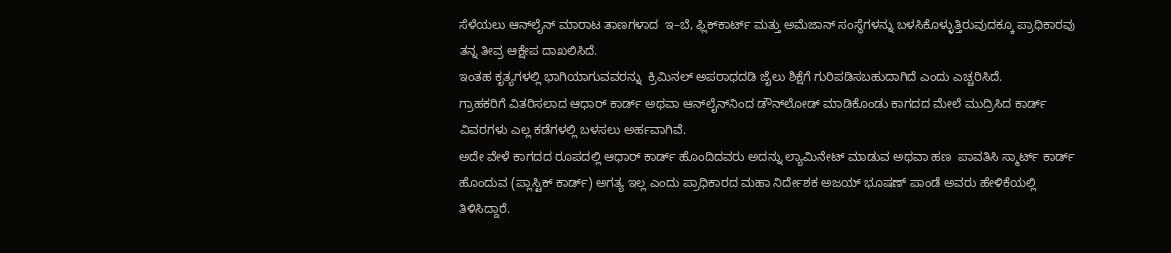ಸೆಳೆಯಲು ಆನ್‌ಲೈನ್‌ ಮಾರಾಟ ತಾಣಗಳಾದ  ಇ–ಬೆ, ಫ್ಲಿಕ್‌ಕಾರ್ಟ್‌ ಮತ್ತು ಅಮೆಜಾನ್‌ ಸಂಸ್ಥೆಗಳನ್ನು ಬಳಸಿಕೊಳ್ಳುತ್ತಿರುವುದಕ್ಕೂ ಪ್ರಾಧಿಕಾರವು ತನ್ನ ತೀವ್ರ ಆಕ್ಷೇಪ ದಾಖಲಿಸಿದೆ.
ಇಂತಹ ಕೃತ್ಯಗಳಲ್ಲಿ ಭಾಗಿಯಾಗುವವರನ್ನು  ಕ್ರಿಮಿನಲ್‌ ಅಪರಾಧದಡಿ ಜೈಲು ಶಿಕ್ಷೆಗೆ ಗುರಿಪಡಿಸಬಹುದಾಗಿದೆ ಎಂದು ಎಚ್ಚರಿಸಿದೆ.
ಗ್ರಾಹಕರಿಗೆ ವಿತರಿಸಲಾದ ಆಧಾರ್‌ ಕಾರ್ಡ್ ಅಥವಾ ಆನ್‌ಲೈನ್‌ನಿಂದ ಡೌನ್‌ಲೋಡ್‌ ಮಾಡಿಕೊಂಡು ಕಾಗದದ ಮೇಲೆ ಮುದ್ರಿಸಿದ ಕಾರ್ಡ್‌ ವಿವರಗಳು ಎಲ್ಲ ಕಡೆಗಳಲ್ಲಿ ಬಳಸಲು ಅರ್ಹವಾಗಿವೆ.
ಅದೇ ವೇಳೆ ಕಾಗದದ ರೂಪದಲ್ಲಿ ಆಧಾರ್‌ ಕಾರ್ಡ್‌ ಹೊಂದಿದವರು ಅದನ್ನು ಲ್ಯಾಮಿನೇಟ್‌ ಮಾಡುವ ಅಥವಾ ಹಣ  ಪಾವತಿಸಿ ಸ್ಮಾರ್ಟ್‌ ಕಾರ್ಡ್‌ ಹೊಂದುವ (ಪ್ಲಾಸ್ಟಿಕ್‌ ಕಾರ್ಡ್‌) ಅಗತ್ಯ ಇಲ್ಲ ಎಂದು ಪ್ರಾಧಿಕಾರದ ಮಹಾ ನಿರ್ದೇಶಕ ಅಜಯ್‌ ಭೂಷಣ್‌ ಪಾಂಡೆ ಅವರು ಹೇಳಿಕೆಯಲ್ಲಿ ತಿಳಿಸಿದ್ದಾರೆ.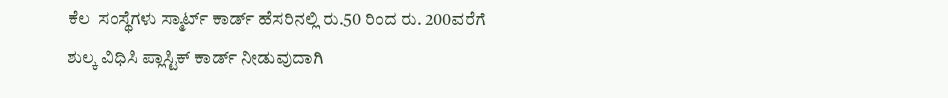ಕೆಲ  ಸಂಸ್ಥೆಗಳು ಸ್ಮಾರ್ಟ್‌ ಕಾರ್ಡ್‌ ಹೆಸರಿನಲ್ಲಿ ರು.50 ರಿಂದ ರು. 200ವರೆಗೆ ಶುಲ್ಕ ವಿಧಿಸಿ ಪ್ಲಾಸ್ಟಿಕ್‌ ಕಾರ್ಡ್‌ ನೀಡುವುದಾಗಿ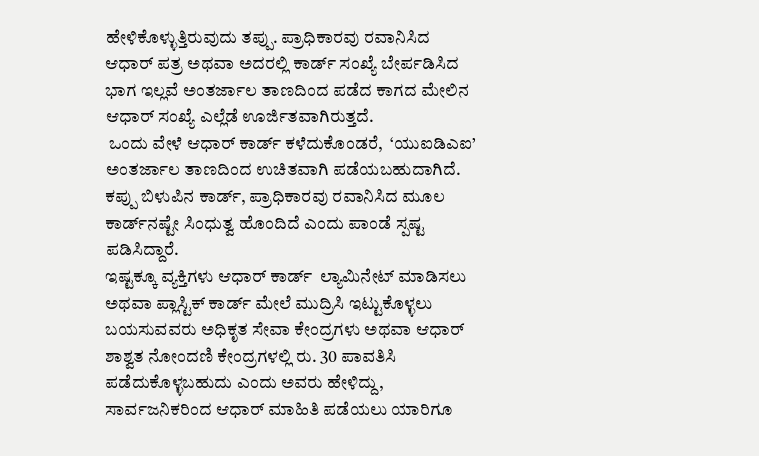ಹೇಳಿಕೊಳ್ಳುತ್ತಿರುವುದು ತಪ್ಪು. ಪ್ರಾಧಿಕಾರವು ರವಾನಿಸಿದ ಆಧಾರ್‌ ಪತ್ರ ಅಥವಾ ಅದರಲ್ಲಿ ಕಾರ್ಡ್‌ ಸಂಖ್ಯೆ ಬೇರ್ಪಡಿಸಿದ ಭಾಗ ಇಲ್ಲವೆ ಅಂತರ್ಜಾಲ ತಾಣದಿಂದ ಪಡೆದ ಕಾಗದ ಮೇಲಿನ ಆಧಾರ್‌ ಸಂಖ್ಯೆ ಎಲ್ಲೆಡೆ ಊರ್ಜಿತವಾಗಿರುತ್ತದೆ.
 ಒಂದು ವೇಳೆ ಆಧಾರ್‌ ಕಾರ್ಡ್‌ ಕಳೆದುಕೊಂಡರೆ,  ‘ಯುಐಡಿಎಐ’ ಅಂತರ್ಜಾಲ ತಾಣದಿಂದ ಉಚಿತವಾಗಿ ಪಡೆಯಬಹುದಾಗಿದೆ. ಕಪ್ಪು ಬಿಳುಪಿನ ಕಾರ್ಡ್‌, ಪ್ರಾಧಿಕಾರವು ರವಾನಿಸಿದ ಮೂಲ ಕಾರ್ಡ್‌ನಷ್ಟೇ ಸಿಂಧುತ್ವ ಹೊಂದಿದೆ ಎಂದು ಪಾಂಡೆ ಸ್ಪಷ್ಟ ಪಡಿಸಿದ್ದಾರೆ.
ಇಷ್ಟಕ್ಕೂ ವ್ಯಕ್ತಿಗಳು ಆಧಾರ್‌ ಕಾರ್ಡ್  ಲ್ಯಾಮಿನೇಟ್‌ ಮಾಡಿಸಲು ಅಥವಾ ಪ್ಲಾಸ್ಟಿಕ್‌ ಕಾರ್ಡ್‌ ಮೇಲೆ ಮುದ್ರಿಸಿ ಇಟ್ಟುಕೊಳ್ಳಲು ಬಯಸುವವರು ಅಧಿಕೃತ ಸೇವಾ ಕೇಂದ್ರಗಳು ಅಥವಾ ಆಧಾರ್ ಶಾಶ್ವತ ನೋಂದಣಿ ಕೇಂದ್ರಗಳಲ್ಲಿ ರು. 30 ಪಾವತಿಸಿ ಪಡೆದುಕೊಳ್ಳಬಹುದು ಎಂದು ಅವರು ಹೇಳಿದ್ದು,  ಸಾರ್ವಜನಿಕರಿಂದ ಆಧಾರ್‌ ಮಾಹಿತಿ ಪಡೆಯಲು ಯಾರಿಗೂ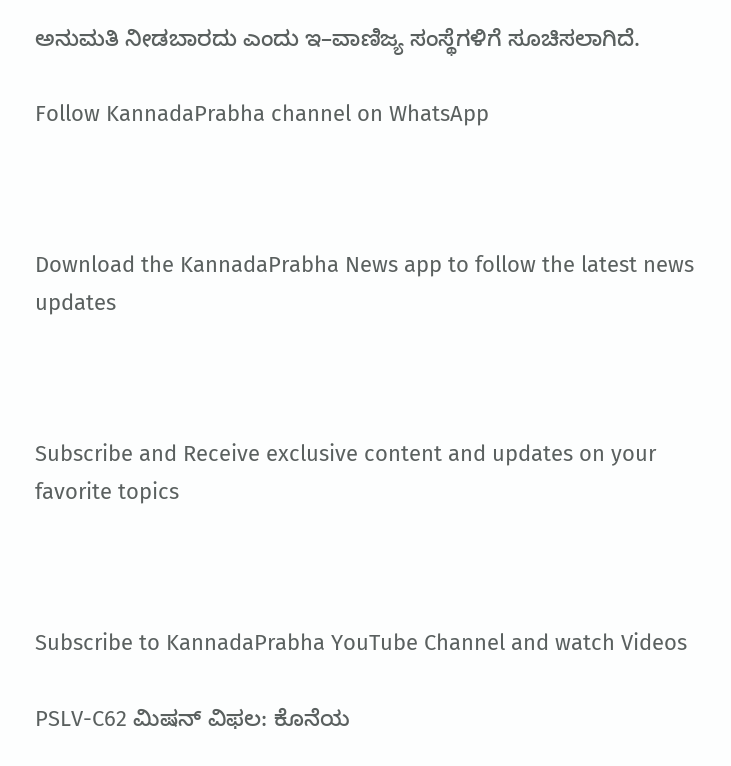ಅನುಮತಿ ನೀಡಬಾರದು ಎಂದು ಇ–ವಾಣಿಜ್ಯ ಸಂಸ್ಥೆಗಳಿಗೆ ಸೂಚಿಸಲಾಗಿದೆ.

Follow KannadaPrabha channel on WhatsApp



Download the KannadaPrabha News app to follow the latest news updates



Subscribe and Receive exclusive content and updates on your favorite topics



Subscribe to KannadaPrabha YouTube Channel and watch Videos

PSLV-C62 ಮಿಷನ್ ವಿಫಲ: ಕೊನೆಯ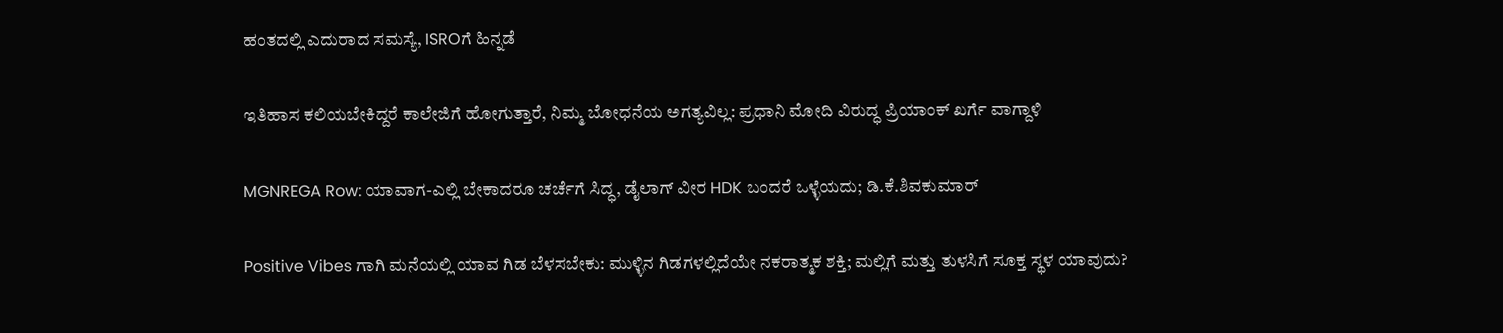ಹಂತದಲ್ಲಿ ಎದುರಾದ ಸಮಸ್ಯೆ, ISROಗೆ ಹಿನ್ನಡೆ

ಇತಿಹಾಸ ಕಲಿಯಬೇಕಿದ್ದರೆ ಕಾಲೇಜಿಗೆ ಹೋಗುತ್ತಾರೆ, ನಿಮ್ಮ ಬೋಧನೆಯ ಅಗತ್ಯವಿಲ್ಲ: ಪ್ರಧಾನಿ ಮೋದಿ ವಿರುದ್ಧ ಪ್ರಿಯಾಂಕ್ ಖರ್ಗೆ ವಾಗ್ದಾಳಿ

MGNREGA Row: ಯಾವಾಗ-ಎಲ್ಲಿ ಬೇಕಾದರೂ ಚರ್ಚೆಗೆ ಸಿದ್ಧ, ಡೈಲಾಗ್‌ ವೀರ HDK ಬಂದರೆ ಒಳ್ಳೆಯದು; ಡಿ.ಕೆ.ಶಿವಕುಮಾರ್

Positive Vibes ಗಾಗಿ ಮನೆಯಲ್ಲಿ ಯಾವ ಗಿಡ ಬೆಳಸಬೇಕು: ಮುಳ್ಳಿನ ಗಿಡಗಳಲ್ಲಿದೆಯೇ ನಕರಾತ್ಮಕ ಶಕ್ತಿ; ಮಲ್ಲಿಗೆ ಮತ್ತು ತುಳಸಿಗೆ ಸೂಕ್ತ ಸ್ಥಳ ಯಾವುದು?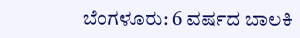ಬೆಂಗಳೂರು: 6 ವರ್ಷದ ಬಾಲಕಿ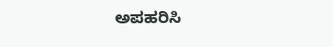ಅಪಹರಿಸಿ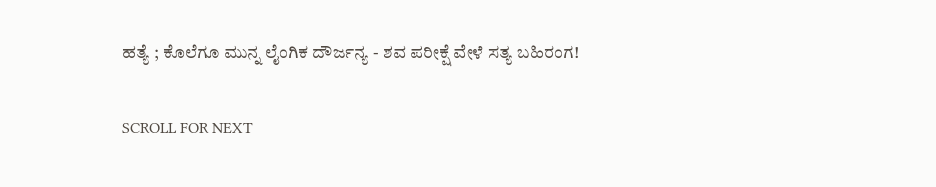ಹತ್ಯೆ ; ಕೊಲೆಗೂ ಮುನ್ನ ಲೈಂಗಿಕ ದೌರ್ಜನ್ಯ - ಶವ ಪರೀಕ್ಷೆ ವೇಳೆ ಸತ್ಯ ಬಹಿರಂಗ!

SCROLL FOR NEXT